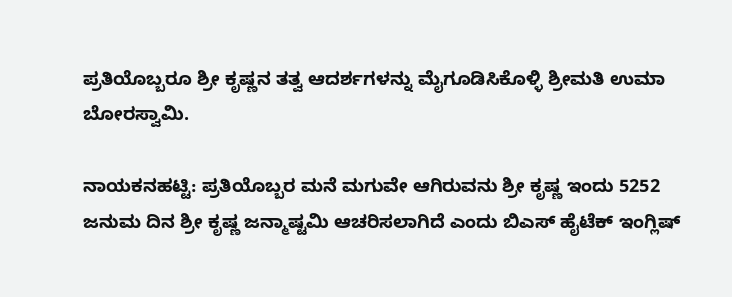ಪ್ರತಿಯೊಬ್ಬರೂ ಶ್ರೀ ಕೃಷ್ಣನ ತತ್ವ ಆದರ್ಶಗಳನ್ನು ಮೈಗೂಡಿಸಿಕೊಳ್ಳಿ ಶ್ರೀಮತಿ ಉಮಾ ಬೋರಸ್ವಾಮಿ.

ನಾಯಕನಹಟ್ಟಿ: ಪ್ರತಿಯೊಬ್ಬರ ಮನೆ ಮಗುವೇ ಆಗಿರುವನು ಶ್ರೀ ಕೃಷ್ಣ ಇಂದು 5252 ಜನುಮ ದಿನ ಶ್ರೀ ಕೃಷ್ಣ ಜನ್ಮಾಷ್ಟಮಿ ಆಚರಿಸಲಾಗಿದೆ ಎಂದು ಬಿಎಸ್ ಹೈಟೆಕ್ ಇಂಗ್ಲಿಷ್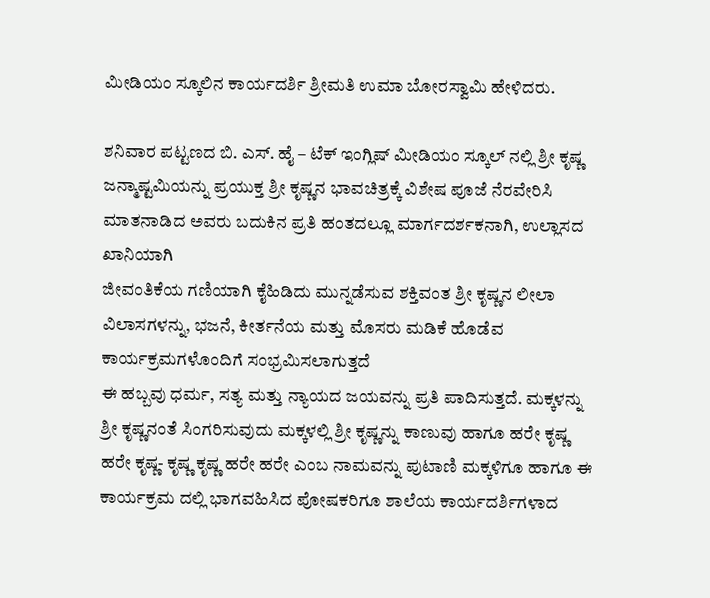ಮೀಡಿಯಂ ಸ್ಕೂಲಿನ ಕಾರ್ಯದರ್ಶಿ ಶ್ರೀಮತಿ ಉಮಾ ಬೋರಸ್ವಾಮಿ ಹೇಳಿದರು.

ಶನಿವಾರ ಪಟ್ಟಣದ ಬಿ. ಎಸ್. ಹೈ – ಟೆಕ್ ಇಂಗ್ಲಿಷ್ ಮೀಡಿಯಂ ಸ್ಕೂಲ್ ನಲ್ಲಿ ಶ್ರೀ ಕೃಷ್ಣ ಜನ್ಮಾಷ್ಟಮಿಯನ್ನು ಪ್ರಯುಕ್ತ ಶ್ರೀ ಕೃಷ್ಣನ ಭಾವಚಿತ್ರಕ್ಕೆ ವಿಶೇಷ ಪೂಜೆ ನೆರವೇರಿಸಿ ಮಾತನಾಡಿದ ಅವರು ಬದುಕಿನ ಪ್ರತಿ ಹಂತದಲ್ಲೂ ಮಾರ್ಗದರ್ಶಕನಾಗಿ, ಉಲ್ಲಾಸದ ಖಾನಿಯಾಗಿ
ಜೀವಂತಿಕೆಯ ಗಣಿಯಾಗಿ ಕೈಹಿಡಿದು ಮುನ್ನಡೆಸುವ ಶಕ್ತಿವಂತ ಶ್ರೀ ಕೃಷ್ಣನ ಲೀಲಾ ವಿಲಾಸಗಳನ್ನು, ಭಜನೆ, ಕೀರ್ತನೆಯ ಮತ್ತು ಮೊಸರು ಮಡಿಕೆ ಹೊಡೆವ
ಕಾರ್ಯಕ್ರಮಗಳೊಂದಿಗೆ ಸಂಭ್ರಮಿಸಲಾಗುತ್ತದೆ
ಈ ಹಬ್ಬವು ಧರ್ಮ, ಸತ್ಯ ಮತ್ತು ನ್ಯಾಯದ ಜಯವನ್ನು ಪ್ರತಿ ಪಾದಿಸುತ್ತದೆ. ಮಕ್ಕಳನ್ನು ಶ್ರೀ ಕೃಷ್ಣನಂತೆ ಸಿಂಗರಿಸುವುದು ಮಕ್ಕಳಲ್ಲಿ ಶ್ರೀ ಕೃಷ್ಣನ್ನು ಕಾಣುವು ಹಾಗೂ ಹರೇ ಕೃಷ್ಣ ಹರೇ ಕೃಷ್ಣ- ಕೃಷ್ಣ ಕೃಷ್ಣ ಹರೇ ಹರೇ ಎಂಬ ನಾಮವನ್ನು ಪುಟಾಣಿ ಮಕ್ಕಳಿಗೂ ಹಾಗೂ ಈ ಕಾರ್ಯಕ್ರಮ ದಲ್ಲಿ ಭಾಗವಹಿಸಿದ ಪೋಷಕರಿಗೂ ಶಾಲೆಯ ಕಾರ್ಯದರ್ಶಿಗಳಾದ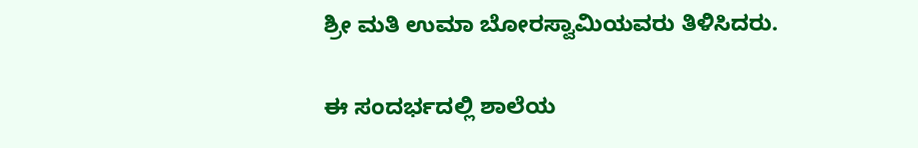ಶ್ರೀ ಮತಿ ಉಮಾ ಬೋರಸ್ವಾಮಿಯವರು ತಿಳಿಸಿದರು.

ಈ ಸಂದರ್ಭದಲ್ಲಿ ಶಾಲೆಯ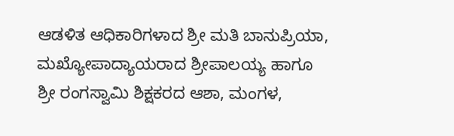ಆಡಳಿತ ಆಧಿಕಾರಿಗಳಾದ ಶ್ರೀ ಮತಿ ಬಾನುಪ್ರಿಯಾ, ಮಖ್ಯೋಪಾದ್ಯಾಯರಾದ ಶ್ರೀಪಾಲಯ್ಯ ಹಾಗೂ
ಶ್ರೀ ರಂಗಸ್ವಾಮಿ ಶಿಕ್ಷಕರದ ಆಶಾ, ಮಂಗಳ,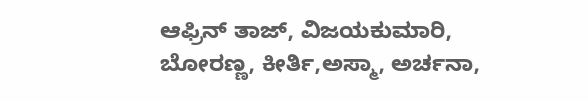ಆಫ್ರಿನ್ ತಾಜ್, ವಿಜಯಕುಮಾರಿ, ಬೋರಣ್ಣ, ಕೀರ್ತಿ,ಅಸ್ಮಾ, ಅರ್ಚನಾ,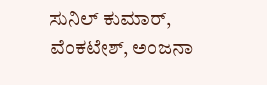ಸುನಿಲ್ ಕುಮಾರ್, ವೆಂಕಟೇಶ್, ಅಂಜನಾ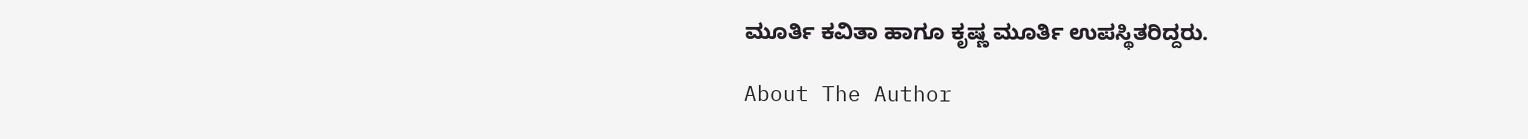ಮೂರ್ತಿ ಕವಿತಾ ಹಾಗೂ ಕೃಷ್ಣ ಮೂರ್ತಿ ಉಪಸ್ಥಿತರಿದ್ದರು.

About The Author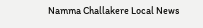Namma Challakere Local News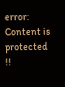error: Content is protected !!